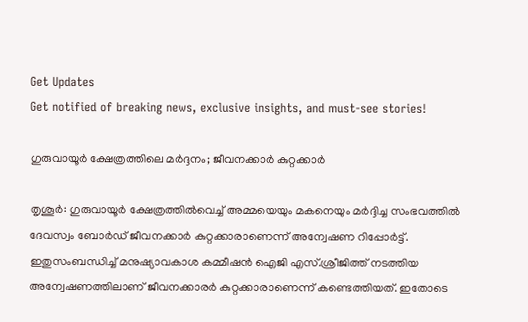Get Updates
Get notified of breaking news, exclusive insights, and must-see stories!

ഗുരുവായൂര്‍ ക്ഷേത്രത്തിലെ മര്‍ദ്ദനം; ജീവനക്കാര്‍ കുറ്റക്കാര്‍

തൃശൂര്‍: ഗുരുവായൂര്‍ ക്ഷേത്രത്തില്‍വെച്ച് അമ്മയെയും മകനെയും മര്‍ദ്ദിച്ച സംഭവത്തില്‍ ദേവസ്വം ബോര്‍ഡ് ജീവനക്കാര്‍ കുറ്റക്കാരാണെന്ന് അന്വേഷണ റിപ്പോര്‍ട്ട്. ഇതുസംബന്ധിച്ച് മനുഷ്യാവകാശ കമ്മീഷന്‍ ഐജി എസ്.ശ്രീജിത്ത് നടത്തിയ അന്വേഷണത്തിലാണ് ജീവനക്കാരര്‍ കുറ്റക്കാരാണെന്ന് കണ്ടെത്തിയത്. ഇതോടെ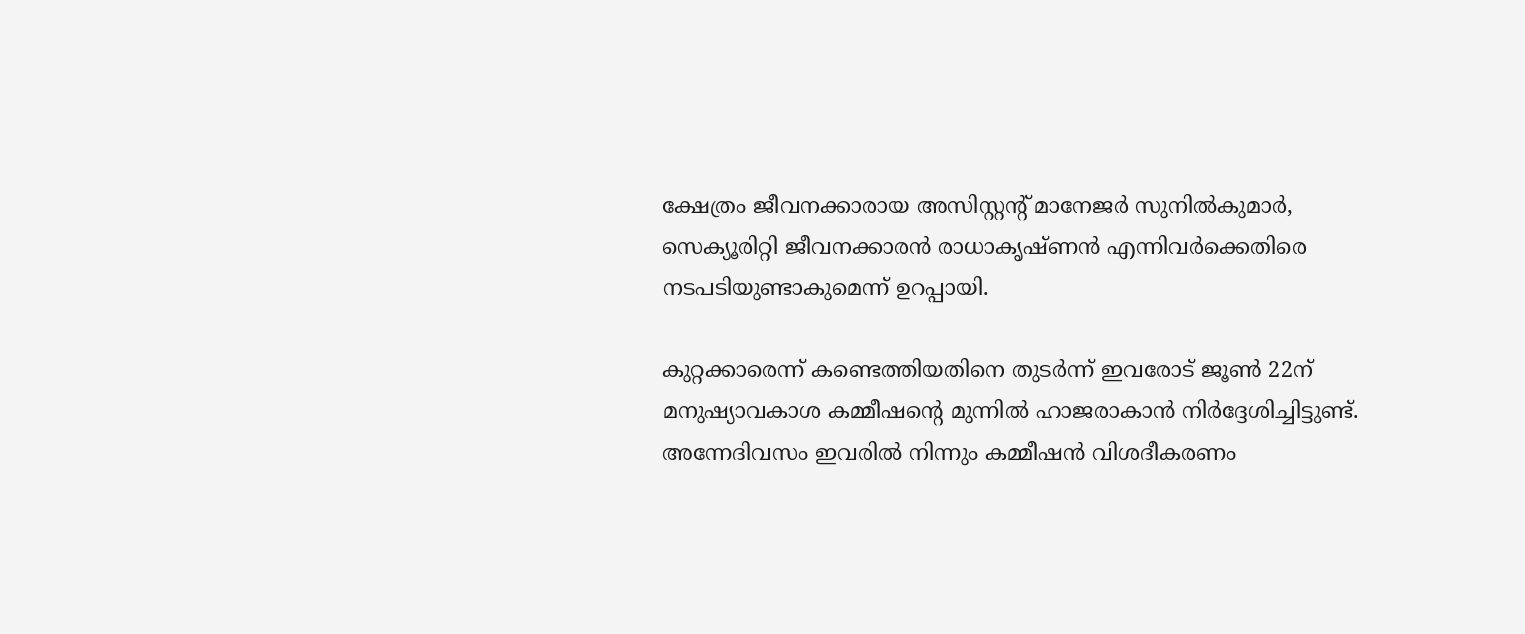ക്ഷേത്രം ജീവനക്കാരായ അസിസ്റ്റന്റ് മാനേജര്‍ സുനില്‍കുമാര്‍, സെക്യൂരിറ്റി ജീവനക്കാരന്‍ രാധാകൃഷ്ണന്‍ എന്നിവര്‍ക്കെതിരെ നടപടിയുണ്ടാകുമെന്ന് ഉറപ്പായി.

കുറ്റക്കാരെന്ന് കണ്ടെത്തിയതിനെ തുടര്‍ന്ന് ഇവരോട് ജൂണ്‍ 22ന് മനുഷ്യാവകാശ കമ്മീഷന്റെ മുന്നില്‍ ഹാജരാകാന്‍ നിര്‍ദ്ദേശിച്ചിട്ടുണ്ട്. അന്നേദിവസം ഇവരില്‍ നിന്നും കമ്മീഷന്‍ വിശദീകരണം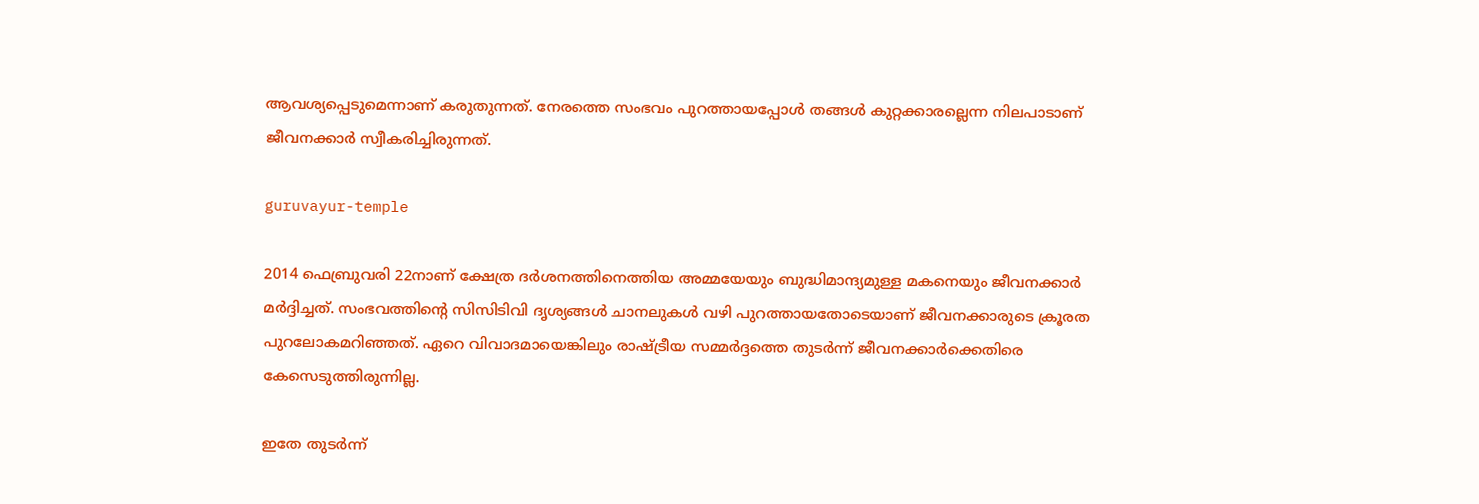ആവശ്യപ്പെടുമെന്നാണ് കരുതുന്നത്. നേരത്തെ സംഭവം പുറത്തായപ്പോള്‍ തങ്ങള്‍ കുറ്റക്കാരല്ലെന്ന നിലപാടാണ് ജീവനക്കാര്‍ സ്വീകരിച്ചിരുന്നത്.

guruvayur-temple

2014 ഫെബ്രുവരി 22നാണ് ക്ഷേത്ര ദര്‍ശനത്തിനെത്തിയ അമ്മയേയും ബുദ്ധിമാന്ദ്യമുള്ള മകനെയും ജീവനക്കാര്‍ മര്‍ദ്ദിച്ചത്. സംഭവത്തിന്റെ സിസിടിവി ദൃശ്യങ്ങള്‍ ചാനലുകള്‍ വഴി പുറത്തായതോടെയാണ് ജീവനക്കാരുടെ ക്രൂരത പുറലോകമറിഞ്ഞത്. ഏറെ വിവാദമായെങ്കിലും രാഷ്ട്രീയ സമ്മര്‍ദ്ദത്തെ തുടര്‍ന്ന് ജീവനക്കാര്‍ക്കെതിരെ കേസെടുത്തിരുന്നില്ല.

ഇതേ തുടര്‍ന്ന്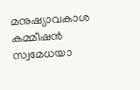മനുഷ്യാവകാശ കമ്മീഷന്‍ സ്വമേധയാ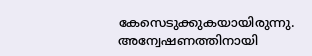കേസെടുക്കുകയായിരുന്നു. അന്വേഷണത്തിനായി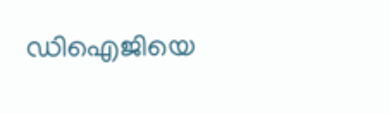ഡിഐജിയെ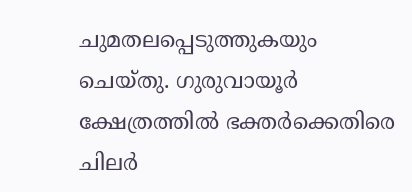ചുമതലപ്പെടുത്തുകയും ചെയ്തു. ഗുരുവായൂര്‍ ക്ഷേത്രത്തില്‍ ഭക്തര്‍ക്കെതിരെ ചിലര്‍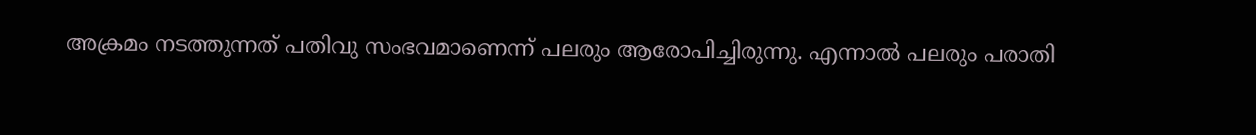അക്രമം നടത്തുന്നത് പതിവു സംഭവമാണെന്ന് പലരും ആരോപിച്ചിരുന്നു. എന്നാല്‍ പലരും പരാതി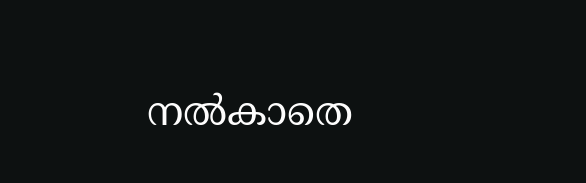നല്‍കാതെ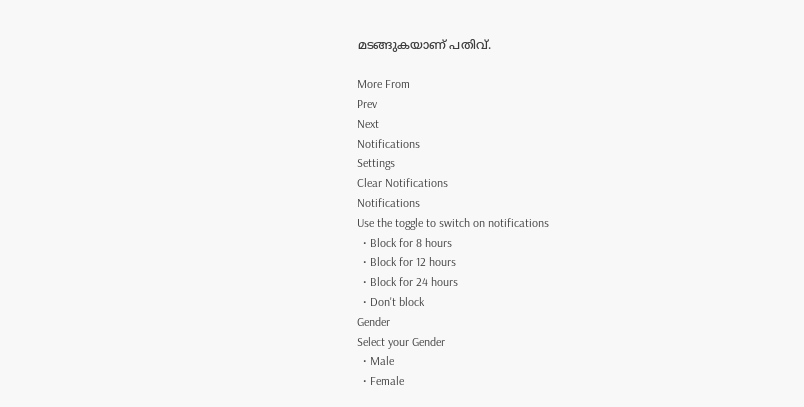മടങ്ങുകയാണ് പതിവ്.

More From
Prev
Next
Notifications
Settings
Clear Notifications
Notifications
Use the toggle to switch on notifications
  • Block for 8 hours
  • Block for 12 hours
  • Block for 24 hours
  • Don't block
Gender
Select your Gender
  • Male
  • Female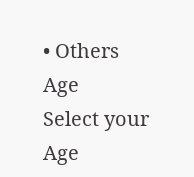• Others
Age
Select your Age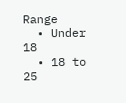Range
  • Under 18
  • 18 to 25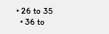• 26 to 35
  • 36 to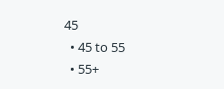45
  • 45 to 55
  • 55+